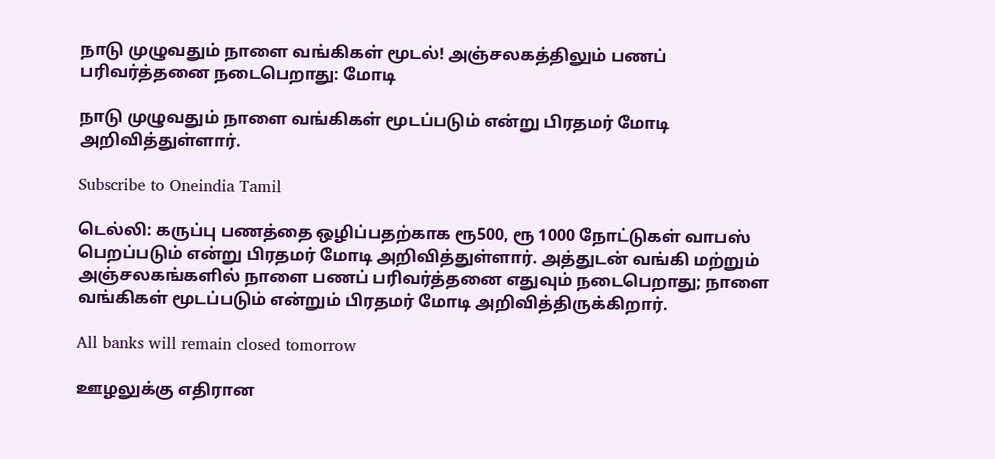நாடு முழுவதும் நாளை வங்கிகள் மூடல்! அஞ்சலகத்திலும் பணப் பரிவர்த்தனை நடைபெறாது: மோடி

நாடு முழுவதும் நாளை வங்கிகள் மூடப்படும் என்று பிரதமர் மோடி அறிவித்துள்ளார்.

Subscribe to Oneindia Tamil

டெல்லி: கருப்பு பணத்தை ஒழிப்பதற்காக ரூ500, ரூ 1000 நோட்டுகள் வாபஸ் பெறப்படும் என்று பிரதமர் மோடி அறிவித்துள்ளார். அத்துடன் வங்கி மற்றும் அஞ்சலகங்களில் நாளை பணப் பரிவர்த்தனை எதுவும் நடைபெறாது; நாளை வங்கிகள் மூடப்படும் என்றும் பிரதமர் மோடி அறிவித்திருக்கிறார்.

All banks will remain closed tomorrow

ஊழலுக்கு எதிரான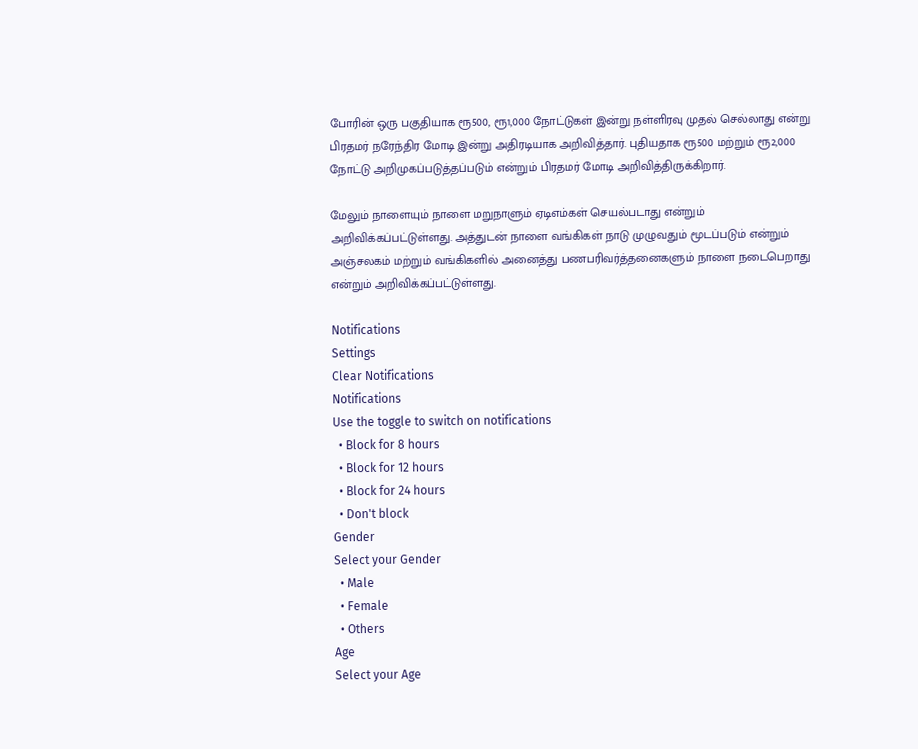போரின் ஒரு பகுதியாக ரூ500, ரூ1,000 நோட்டுகள் இன்று நள்ளிரவு முதல் செல்லாது என்று பிரதமர் நரேந்திர மோடி இன்று அதிரடியாக அறிவித்தார். புதியதாக ரூ500 மற்றும் ரூ2,000 நோட்டு அறிமுகப்படுத்தப்படும் என்றும் பிரதமர் மோடி அறிவித்திருக்கிறார்.

மேலும் நாளையும் நாளை மறுநாளும் ஏடிஎம்கள் செயல்படாது என்றும் அறிவிக்கப்பட்டுள்ளது. அத்துடன் நாளை வங்கிகள் நாடு முழுவதும் மூடப்படும் என்றும் அஞ்சலகம் மற்றும் வங்கிகளில் அனைத்து பணபரிவர்த்தனைகளும் நாளை நடைபெறாது என்றும் அறிவிக்கப்பட்டுள்ளது.

Notifications
Settings
Clear Notifications
Notifications
Use the toggle to switch on notifications
  • Block for 8 hours
  • Block for 12 hours
  • Block for 24 hours
  • Don't block
Gender
Select your Gender
  • Male
  • Female
  • Others
Age
Select your Age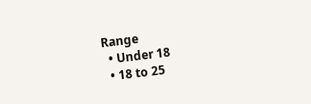Range
  • Under 18
  • 18 to 25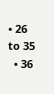• 26 to 35
  • 36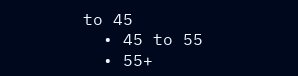to 45
  • 45 to 55
  • 55+